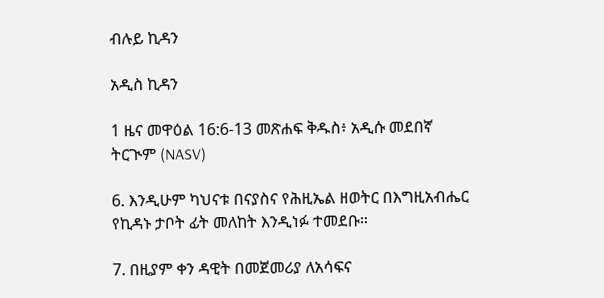ብሉይ ኪዳን

አዲስ ኪዳን

1 ዜና መዋዕል 16:6-13 መጽሐፍ ቅዱስ፥ አዲሱ መደበኛ ትርጒም (NASV)

6. እንዲሁም ካህናቱ በናያስና የሕዚኤል ዘወትር በእግዚአብሔር የኪዳኑ ታቦት ፊት መለከት እንዲነፉ ተመደቡ።

7. በዚያም ቀን ዳዊት በመጀመሪያ ለአሳፍና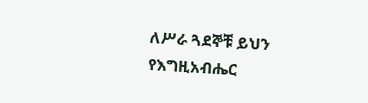ለሥራ ጓደኞቹ ይህን የእግዚአብሔር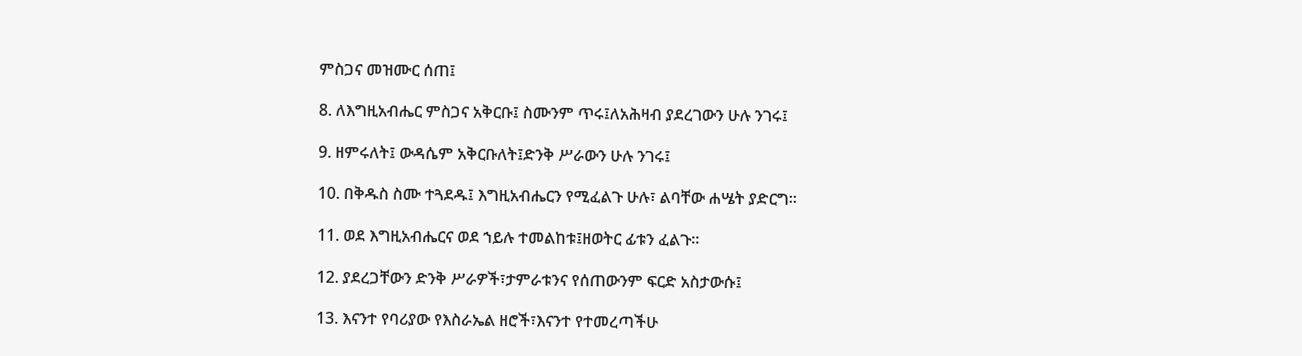ምስጋና መዝሙር ሰጠ፤

8. ለእግዚአብሔር ምስጋና አቅርቡ፤ ስሙንም ጥሩ፤ለአሕዛብ ያደረገውን ሁሉ ንገሩ፤

9. ዘምሩለት፤ ውዳሴም አቅርቡለት፤ድንቅ ሥራውን ሁሉ ንገሩ፤

10. በቅዱስ ስሙ ተጓደዱ፤ እግዚአብሔርን የሚፈልጉ ሁሉ፣ ልባቸው ሐሤት ያድርግ።

11. ወደ እግዚአብሔርና ወደ ኀይሉ ተመልከቱ፤ዘወትር ፊቱን ፈልጉ።

12. ያደረጋቸውን ድንቅ ሥራዎች፣ታምራቱንና የሰጠውንም ፍርድ አስታውሱ፤

13. እናንተ የባሪያው የእስራኤል ዘሮች፣እናንተ የተመረጣችሁ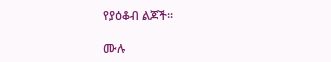የያዕቆብ ልጆች።

ሙሉ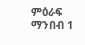ምዕራፍ ማንበብ 1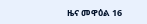ዜና መዋዕል 16